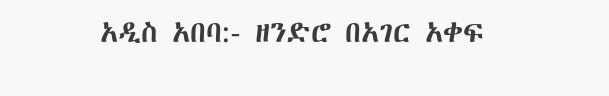አዲስ አበባ:- ዘንድሮ በአገር አቀፍ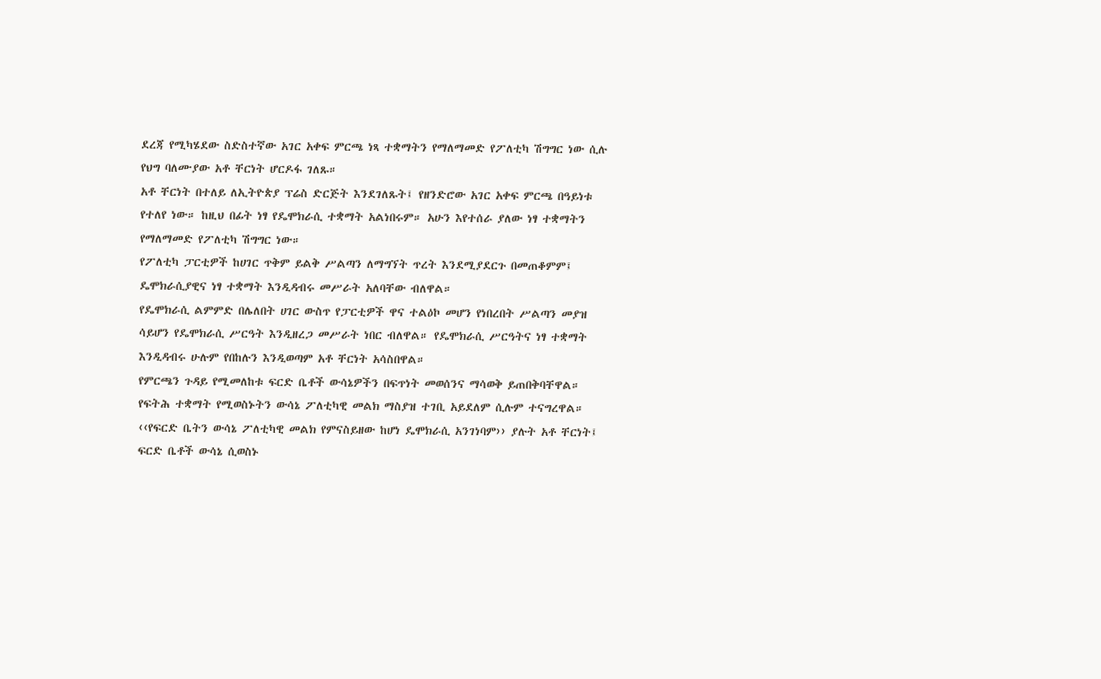ደረጃ የሚካሄደው ስድስተኛው አገር አቀፍ ምርጫ ነጻ ተቋማትን የማለማመድ የፖለቲካ ሽግግር ነው ሲሉ የህግ ባለሙያው አቶ ቸርነት ሆርዶፋ ገለጹ።
አቶ ቸርነት በተለይ ለኢትዮጵያ ፕሬስ ድርጅት እንደገለጹት፤ የዘንድሮው አገር አቀፍ ምርጫ በዓይነቱ የተለየ ነው። ከዚህ በፊት ነፃ የዴሞክራሲ ተቋማት አልነበሩም። አሁን እየተሰራ ያለው ነፃ ተቋማትን የማለማመድ የፖለቲካ ሽግግር ነው።
የፖለቲካ ፓርቲዎች ከሀገር ጥቅም ይልቅ ሥልጣን ለማግኘት ጥረት እንደሚያደርጉ በመጠቆምም፤ ዴሞክራሲያዊና ነፃ ተቋማት እንዲዳብሩ መሥራት አለባቸው ብለዋል።
የዴሞክራሲ ልምምድ በሌለበት ሀገር ውስጥ የፓርቲዎች ዋና ተልዕኮ መሆን የነበረበት ሥልጣን መያዝ ሳይሆን የዴሞክራሲ ሥርዓት እንዲዘረጋ መሥራት ነበር ብለዋል። የዴሞክራሲ ሥርዓትና ነፃ ተቋማት እንዲዳብሩ ሁሉም የበከሉን እንዲወጣም አቶ ቸርነት አሳስበዋል።
የምርጫን ጉዳይ የሚመለከቱ ፍርድ ቤቶች ውሳኔዎችን በፍጥነት መወሰንና ማሳወቅ ይጠበቅባቸዋል።
የፍትሕ ተቋማት የሚወስኑትን ውሳኔ ፖለቲካዊ መልክ ማስያዝ ተገቢ አይደለም ሲሉም ተናግረዋል።
‹‹የፍርድ ቤትን ውሳኔ ፖለቲካዊ መልክ የምናስይዘው ከሆነ ዴሞክራሲ አንገነባም›› ያሉት አቶ ቸርነት፤ ፍርድ ቤቶች ውሳኔ ሲወስኑ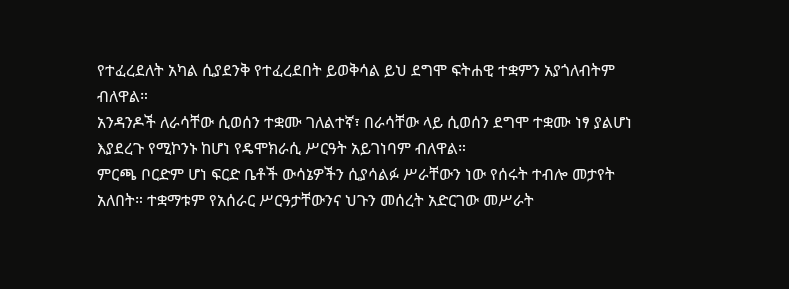የተፈረደለት አካል ሲያደንቅ የተፈረደበት ይወቅሳል ይህ ደግሞ ፍትሐዊ ተቋምን አያጎለብትም ብለዋል።
አንዳንዶች ለራሳቸው ሲወሰን ተቋሙ ገለልተኛ፣ በራሳቸው ላይ ሲወሰን ደግሞ ተቋሙ ነፃ ያልሆነ እያደረጉ የሚኮንኑ ከሆነ የዴሞክራሲ ሥርዓት አይገነባም ብለዋል።
ምርጫ ቦርድም ሆነ ፍርድ ቤቶች ውሳኔዎችን ሲያሳልፉ ሥራቸውን ነው የሰሩት ተብሎ መታየት አለበት። ተቋማቱም የአሰራር ሥርዓታቸውንና ህጉን መሰረት አድርገው መሥራት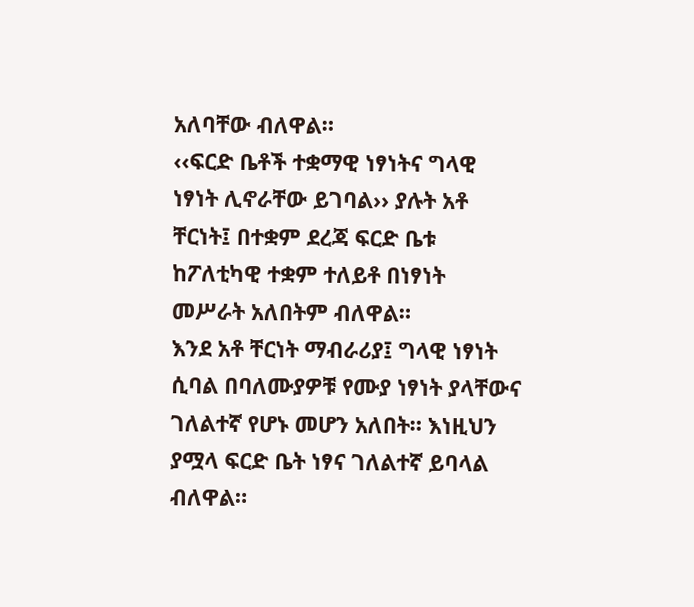አለባቸው ብለዋል።
‹‹ፍርድ ቤቶች ተቋማዊ ነፃነትና ግላዊ ነፃነት ሊኖራቸው ይገባል›› ያሉት አቶ ቸርነት፤ በተቋም ደረጃ ፍርድ ቤቱ ከፖለቲካዊ ተቋም ተለይቶ በነፃነት መሥራት አለበትም ብለዋል።
እንደ አቶ ቸርነት ማብራሪያ፤ ግላዊ ነፃነት ሲባል በባለሙያዎቹ የሙያ ነፃነት ያላቸውና ገለልተኛ የሆኑ መሆን አለበት። እነዚህን ያሟላ ፍርድ ቤት ነፃና ገለልተኛ ይባላል ብለዋል።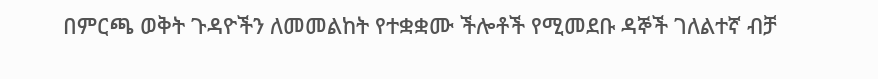በምርጫ ወቅት ጉዳዮችን ለመመልከት የተቋቋሙ ችሎቶች የሚመደቡ ዳኞች ገለልተኛ ብቻ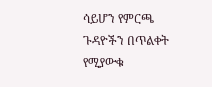ሳይሆን የምርጫ ጉዳዮችን በጥልቀት የሚያውቁ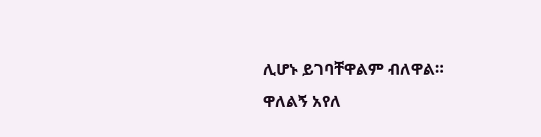ሊሆኑ ይገባቸዋልም ብለዋል።
ዋለልኝ አየለ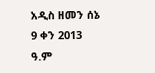አዲስ ዘመን ሰኔ 9 ቀን 2013 ዓ.ም